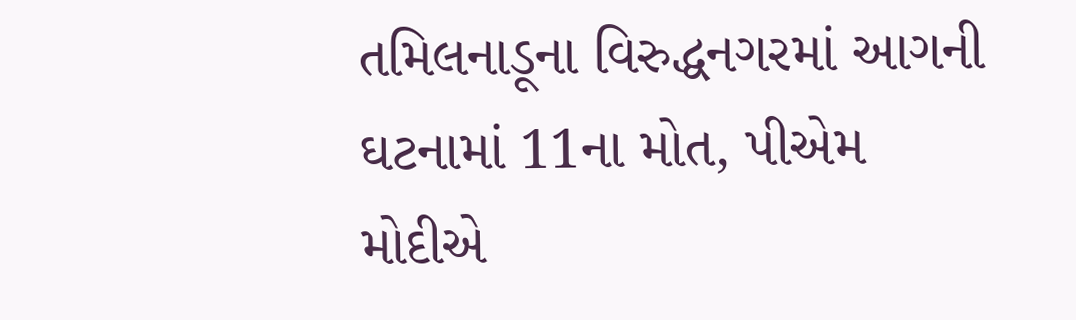તમિલનાડૂના વિરુદ્ધનગરમાં આગની ઘટનામાં 11ના મોત, પીએમ મોદીએ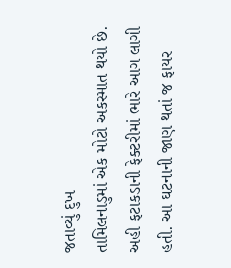જતાવ્યું દુખ
તામિલનાડુમાં એક મોટો અકસ્માત થયો છે. અહી ફટાકડાની ફેક્ટરીમાં ભારે આગ લાગી હતી. આ ઘટનાની જાણ થતાં જ ફાયર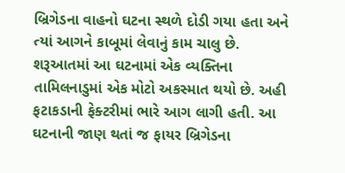બ્રિગેડના વાહનો ઘટના સ્થળે દોડી ગયા હતા અને ત્યાં આગને કાબૂમાં લેવાનું કામ ચાલુ છે. શરૂઆતમાં આ ઘટનામાં એક વ્યક્તિના
તામિલનાડુમાં એક મોટો અકસ્માત થયો છે. અહી ફટાકડાની ફેક્ટરીમાં ભારે આગ લાગી હતી. આ ઘટનાની જાણ થતાં જ ફાયર બ્રિગેડના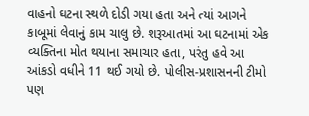વાહનો ઘટના સ્થળે દોડી ગયા હતા અને ત્યાં આગને કાબૂમાં લેવાનું કામ ચાલુ છે. શરૂઆતમાં આ ઘટનામાં એક વ્યક્તિના મોત થયાના સમાચાર હતા, પરંતુ હવે આ આંકડો વધીને 11 થઈ ગયો છે. પોલીસ-પ્રશાસનની ટીમો પણ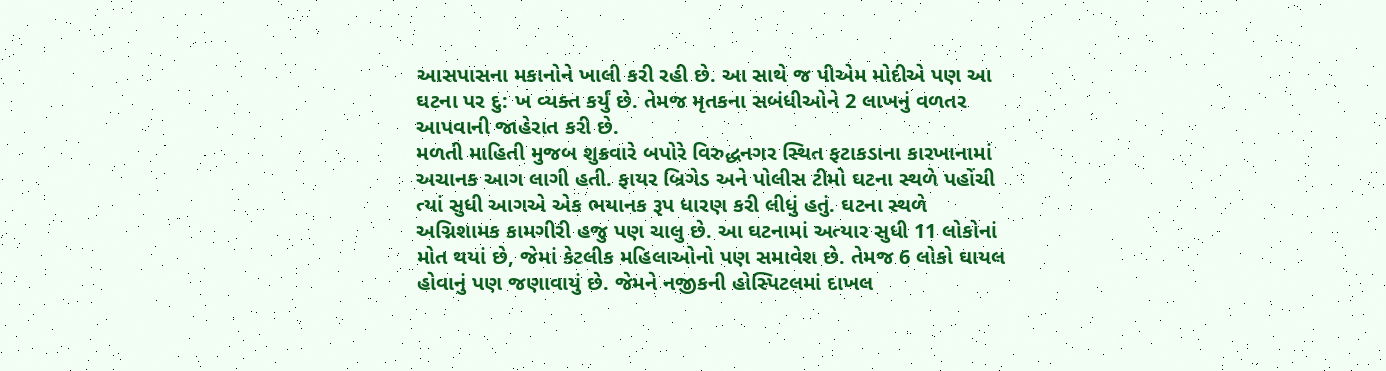આસપાસના મકાનોને ખાલી કરી રહી છે. આ સાથે જ પીએમ મોદીએ પણ આ ઘટના પર દુ: ખ વ્યક્ત કર્યું છે. તેમજ મૃતકના સબંધીઓને 2 લાખનું વળતર આપવાની જાહેરાત કરી છે.
મળતી માહિતી મુજબ શુક્રવારે બપોરે વિરુદ્ધનગર સ્થિત ફટાકડાના કારખાનામાં અચાનક આગ લાગી હતી. ફાયર બ્રિગેડ અને પોલીસ ટીમો ઘટના સ્થળે પહોંચી ત્યાં સુધી આગએ એક ભયાનક રૂપ ધારણ કરી લીધું હતું. ઘટના સ્થળે અગ્નિશામક કામગીરી હજુ પણ ચાલુ છે. આ ઘટનામાં અત્યાર સુધી 11 લોકોનાં મોત થયાં છે, જેમાં કેટલીક મહિલાઓનો પણ સમાવેશ છે. તેમજ 6 લોકો ઘાયલ હોવાનું પણ જણાવાયું છે. જેમને નજીકની હોસ્પિટલમાં દાખલ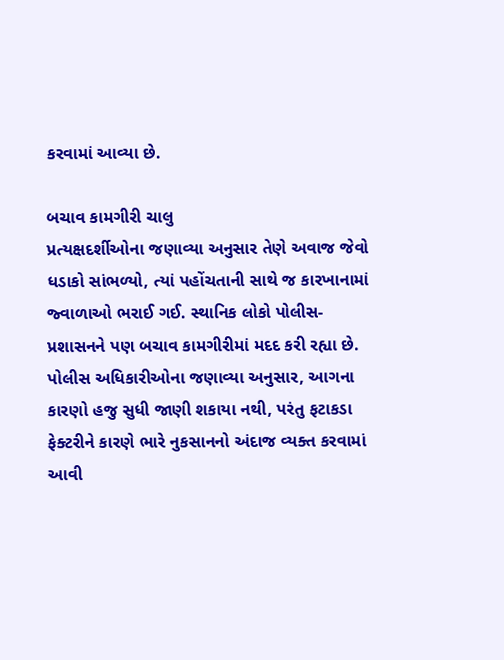કરવામાં આવ્યા છે.

બચાવ કામગીરી ચાલુ
પ્રત્યક્ષદર્શીઓના જણાવ્યા અનુસાર તેણે અવાજ જેવો ધડાકો સાંભળ્યો, ત્યાં પહોંચતાની સાથે જ કારખાનામાં જ્વાળાઓ ભરાઈ ગઈ. સ્થાનિક લોકો પોલીસ-પ્રશાસનને પણ બચાવ કામગીરીમાં મદદ કરી રહ્યા છે. પોલીસ અધિકારીઓના જણાવ્યા અનુસાર, આગના કારણો હજુ સુધી જાણી શકાયા નથી, પરંતુ ફટાકડા ફેક્ટરીને કારણે ભારે નુકસાનનો અંદાજ વ્યક્ત કરવામાં આવી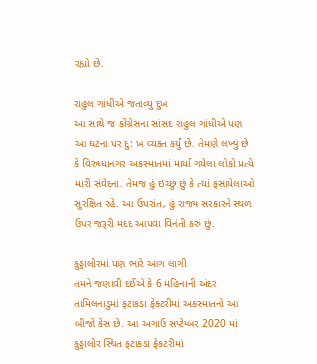રહ્યો છે.

રાહુલ ગાંધીએ જતાવ્યુ દુખ
આ સાથે જ કોંગ્રેસના સાંસદ રાહુલ ગાંધીએ પણ આ ઘટના પર દુ: ખ વ્યક્ત કર્યું છે. તેમણે લખ્યું છે કે વિરુધ્ધાનગર અકસ્માતમાં માર્યા ગયેલા લોકો પ્રત્યે મારી સંવેદના. તેમજ હું ઇચ્છું છું કે ત્યાં ફસાયેલાઓ સુરક્ષિત રહે. આ ઉપરાંત, હું રાજ્ય સરકારને સ્થળ ઉપર જરૂરી મદદ આપવા વિનંતી કરું છું.

કુડ્ડાલોરમાં પણ ભારે આગ લાગી
તમને જણાવી દઈએ કે 6 મહિનાની અંદર તામિલનાડુમાં ફટાકડા ફેક્ટરીમાં અકસ્માતનો આ બીજો કેસ છે. આ અગાઉ સપ્ટેમ્બર 2020 માં કુડ્ડાલોર સ્થિત ફટાકડા ફેકટરીમાં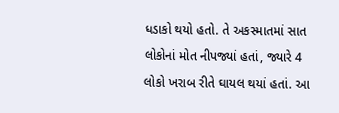ધડાકો થયો હતો. તે અકસ્માતમાં સાત લોકોનાં મોત નીપજ્યાં હતાં, જ્યારે 4 લોકો ખરાબ રીતે ઘાયલ થયાં હતાં. આ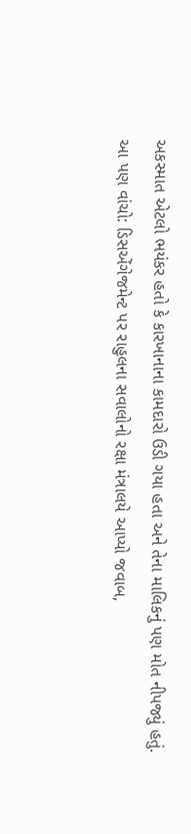અકસ્માત એટલો ભયંકર હતો કે કારખાનાના કામદારો ઉડી ગયા હતા અને તેના માલિકનું પણ મોત નીપજ્યું હતું.
આ પણ વાંચો: ડિસએંગેજમેન્ટ પર રાહુલના સવાલોનો રક્ષા મંત્રાલયે આપ્યો જવાબ,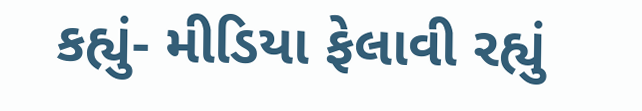કહ્યું- મીડિયા ફેલાવી રહ્યું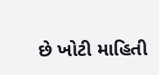છે ખોટી માહિતી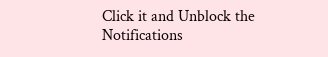Click it and Unblock the Notifications